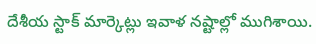దేశీయ స్టాక్ మార్కెట్లు ఇవాళ నష్టాల్లో ముగిశాయి.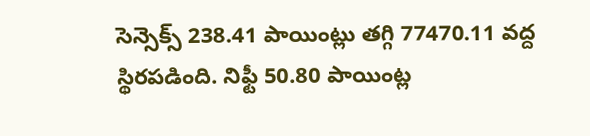సెన్సెక్స్ 238.41 పాయింట్లు తగ్గి 77470.11 వద్ద స్థిరపడింది. నిఫ్టీ 50.80 పాయింట్ల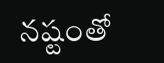నష్టంతో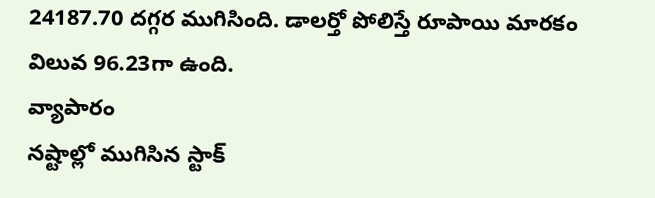24187.70 దగ్గర ముగిసింది. డాలర్తో పోలిస్తే రూపాయి మారకం విలువ 96.23గా ఉంది.
వ్యాపారం
నష్టాల్లో ముగిసిన స్టాక్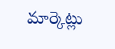మార్కెట్లు